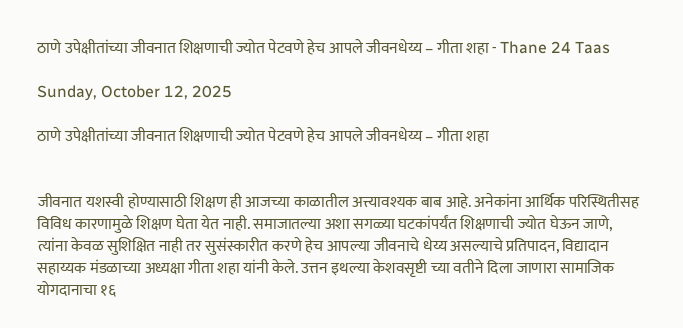ठाणे उपेक्षीतांच्या जीवनात शिक्षणाची ज्योत पेटवणे हेच आपले जीवनधेय्य – गीता शहा - Thane 24 Taas

Sunday, October 12, 2025

ठाणे उपेक्षीतांच्या जीवनात शिक्षणाची ज्योत पेटवणे हेच आपले जीवनधेय्य – गीता शहा


जीवनात यशस्वी होण्यासाठी शिक्षण ही आजच्या काळातील अत्त्यावश्यक बाब आहे. अनेकांना आर्थिक परिस्थितीसह विविध कारणामुळे शिक्षण घेता येत नाही. समाजातल्या अशा सगळ्या घटकांपर्यंत शिक्षणाची ज्योत घेऊन जाणे, त्यांना केवळ सुशिक्षित नाही तर सुसंस्कारीत करणे हेच आपल्या जीवनाचे धेय्य असल्याचे प्रतिपादन, विद्यादान सहाय्यक मंडळाच्या अध्यक्षा गीता शहा यांनी केले. उत्तन इथल्या केशवसृष्टी च्या वतीने दिला जाणारा सामाजिक योगदानाचा १६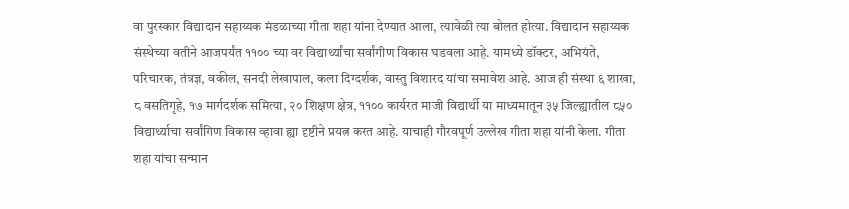वा पुरस्कार विद्यादान सहाय्यक मंडळाच्या गीता शहा यांना देण्यात आला, त्यावेळी त्या बोलत होत्या. विद्यादान सहाय्यक संस्थेच्या वतीने आजपर्यंत ११०० च्या वर विद्यार्थ्यांचा सर्वांगीण विकास घडवला आहे. यामध्ये डॉक्टर, अभियंते, परिचारक, तंत्रज्ञ, वकील, सनदी लेखापाल, कला दिग्दर्शक, वास्तु विशारद यांचा समावेश आहे. आज ही संस्था ६ शाखा, ८ वसतिगृहे, १७ मार्गदर्शक समित्या, २० शिक्षण क्षेत्र, ११०० कार्यरत माजी विद्यार्थी या माध्यमातून ३५ जिल्ह्यातील ८५० विद्यार्थ्याचा सर्वांगिण विकास व्हावा ह्या दृष्टीने प्रयत्न करत आहे. याचाही गौरवपूर्ण उल्लेख गीता शहा यांनी केला. गीता शहा यांचा सन्मान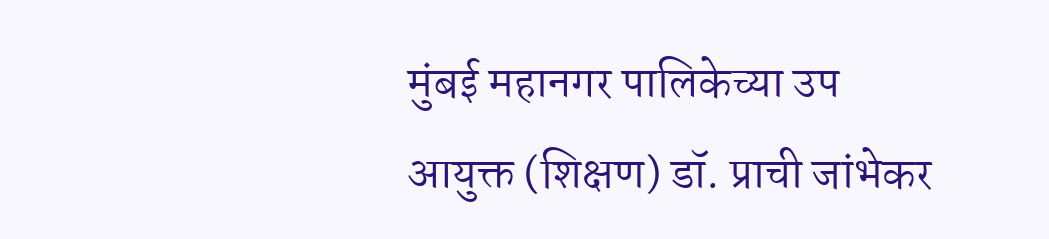मुंबई महानगर पालिकेच्या उप आयुक्त (शिक्षण) डॉ. प्राची जांभेकर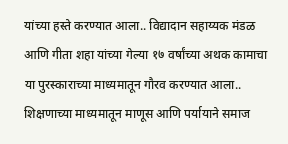यांच्या हस्ते करण्यात आला.. विद्यादान सहाय्यक मंडळ आणि गीता शहा यांच्या गेल्या १७ वर्षांच्या अथक कामाचा या पुरस्काराच्या माध्यमातून गौरव करण्यात आला.. शिक्षणाच्या माध्यमातून माणूस आणि पर्यायाने समाज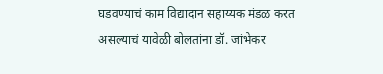घडवण्याचं काम विद्यादान सहाय्यक मंडळ करत असल्याचं यावेळी बोलतांना डॉ. जांभेकर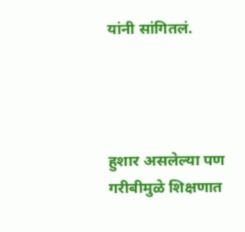यांनी सांगितलं.




हुशार असलेल्या पण गरीबीमुळे शिक्षणात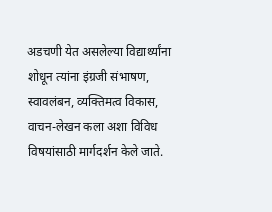अडचणी येत असलेल्या विद्यार्थ्यांना शोधून त्यांना इंग्रजी संभाषण, स्वावलंबन, व्यक्तिमत्व विकास, वाचन-लेखन कला अशा विविध विषयांसाठी मार्गदर्शन केले जाते.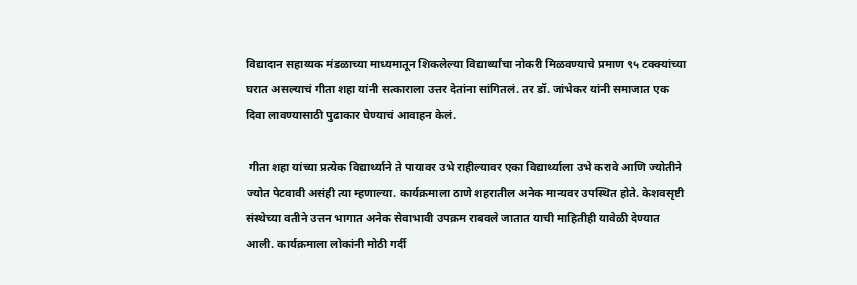विद्यादान सहाय्यक मंडळाच्या माध्यमातून शिकलेल्या विद्यार्थ्यांचा नोकरी मिळवण्याचे प्रमाण ९५ टक्क्यांच्या घरात असल्याचं गीता शहा यांनी सत्काराला उत्तर देतांना सांगितलं. तर डॉ. जांभेकर यांनी समाजात एक दिवा लावण्यासाठी पुढाकार घेण्याचं आवाहन केलं.

 गीता शहा यांच्या प्रत्येक विद्यार्थ्याने ते पायावर उभे राहील्यावर एका विद्यार्थ्याला उभे करावे आणि ज्योतीने ज्योत पेटवावी असंही त्या म्हणाल्या. कार्यक्रमाला ठाणे शहरातील अनेक मान्यवर उपस्थित होते. केशवसृष्टी संस्थेच्या वतीने उत्तन भागात अनेक सेवाभावी उपक्रम राबवले जातात याची माहितीही यावेळी देण्यात आली. कार्यक्रमाला लोकांनी मोठी गर्दी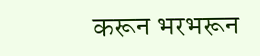करून भरभरून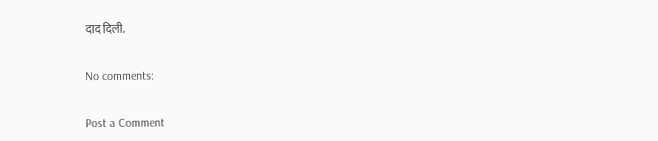दाद दिली.

No comments:

Post a Comment